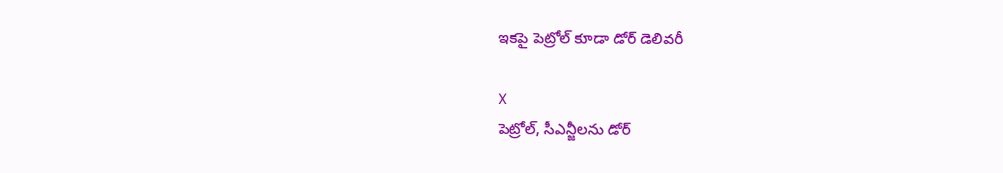ఇకపై పెట్రోల్ కూడా డోర్ డెలివరీ

X
పెట్రోల్, సీఎన్జీలను డోర్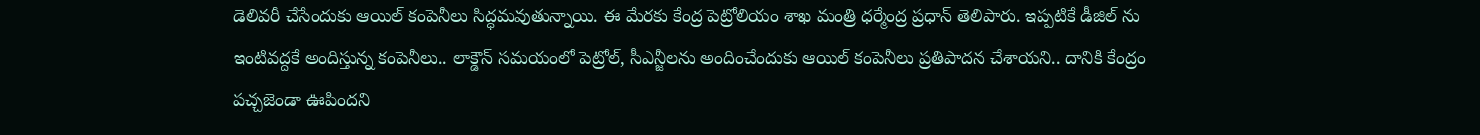డెలివరీ చేసేందుకు ఆయిల్ కంపెనీలు సిద్ధమవుతున్నాయి. ఈ మేరకు కేంద్ర పెట్రోలియం శాఖ మంత్రి ధర్మేంద్ర ప్రధాన్ తెలిపారు. ఇప్పటికే డీజిల్ ను ఇంటివద్దకే అందిస్తున్న కంపెనీలు.. లాక్డౌన్ సమయంలో పెట్రోల్, సీఎన్జీలను అందించేందుకు ఆయిల్ కంపెనీలు ప్రతిపాదన చేశాయని.. దానికి కేంద్రం పచ్చజెండా ఊపిందని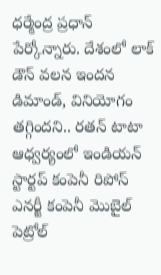ధర్మేంద్ర ప్రధాన్ పేర్కోన్నారు. దేశంలో లాక్ డౌన్ వలన ఇందన డిమాండ్, వినియోగం తగ్గిందని.. రతన్ టాటా ఆధ్వర్యంలో ఇండియన్ స్టార్టప్ కంపెనీ రిపోస్ ఎనర్జీ కంపెనీ మొబైల్ పెట్రోల్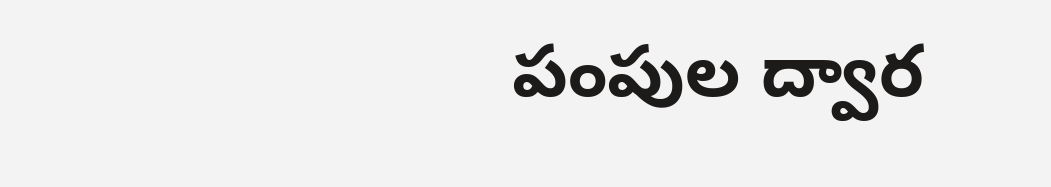పంపుల ద్వార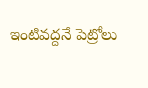ఇంటివద్దనే పెట్రోలు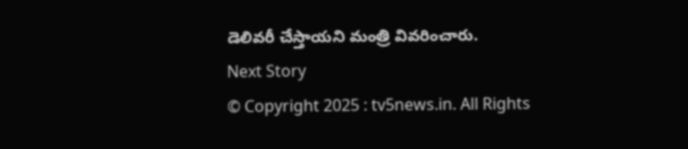డెలివరీ చేస్తాయని మంత్రి వివరించారు.
Next Story
© Copyright 2025 : tv5news.in. All Rights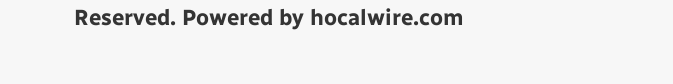Reserved. Powered by hocalwire.com